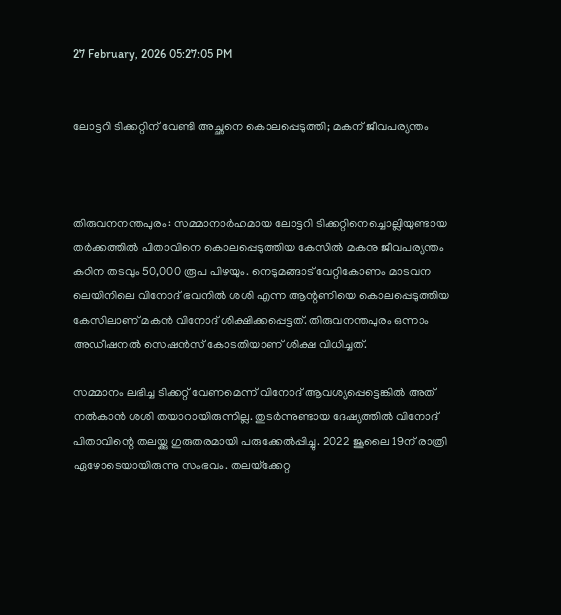27 February, 2026 05:27:05 PM


ലോട്ടറി ടിക്കറ്റിന് വേണ്ടി അച്ഛനെ കൊലപ്പെടുത്തി; മകന് ജീവപര്യന്തം



തിരുവനനന്തപുരം: സമ്മാനാര്‍ഹമായ ലോട്ടറി ടിക്കറ്റിനെച്ചൊല്ലിയുണ്ടായ തര്‍ക്കത്തില്‍ പിതാവിനെ കൊലപ്പെടുത്തിയ കേസില്‍ മകനു ജീവപര്യന്തം കഠിന തടവും 50,000 രൂപ പിഴയും. നെടുമങ്ങാട് വേറ്റികോണം മാടവന ലെയിനിലെ വിനോദ് ഭവനില്‍ ശശി എന്ന ആന്റണിയെ കൊലപ്പെടുത്തിയ കേസിലാണ് മകന്‍ വിനോദ് ശിക്ഷിക്കപ്പെട്ടത്. തിരുവനന്തപുരം ഒന്നാം അഡീഷനല്‍ സെഷന്‍സ് കോടതിയാണ് ശിക്ഷ വിധിച്ചത്.

സമ്മാനം ലഭിച്ച ടിക്കറ്റ് വേണമെന്ന് വിനോദ് ആവശ്യപ്പെട്ടെങ്കില്‍ അത് നല്‍കാന്‍ ശശി തയാറായിരുന്നില്ല. തുടര്‍ന്നുണ്ടായ ദേഷ്യത്തില്‍ വിനോദ് പിതാവിന്റെ തലയ്ക്കു ഗുരുതരമായി പരുക്കേല്‍പ്പിച്ചു. 2022 ജൂലൈ 19ന് രാത്രി ഏഴോടെയായിരുന്നു സംഭവം. തലയ്‌ക്കേറ്റ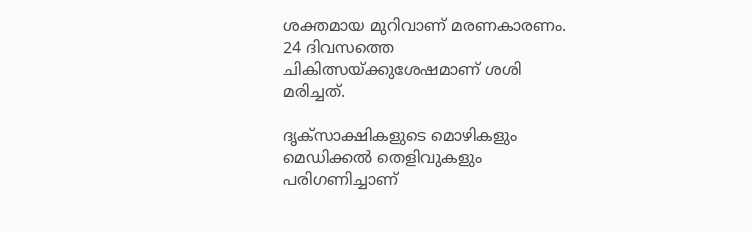ശക്തമായ മുറിവാണ് മരണകാരണം. 24 ദിവസത്തെ ചികിത്സയ്ക്കുശേഷമാണ് ശശി മരിച്ചത്.

ദൃക്സാക്ഷികളുടെ മൊഴികളും മെഡിക്കല്‍ തെളിവുകളും പരിഗണിച്ചാണ്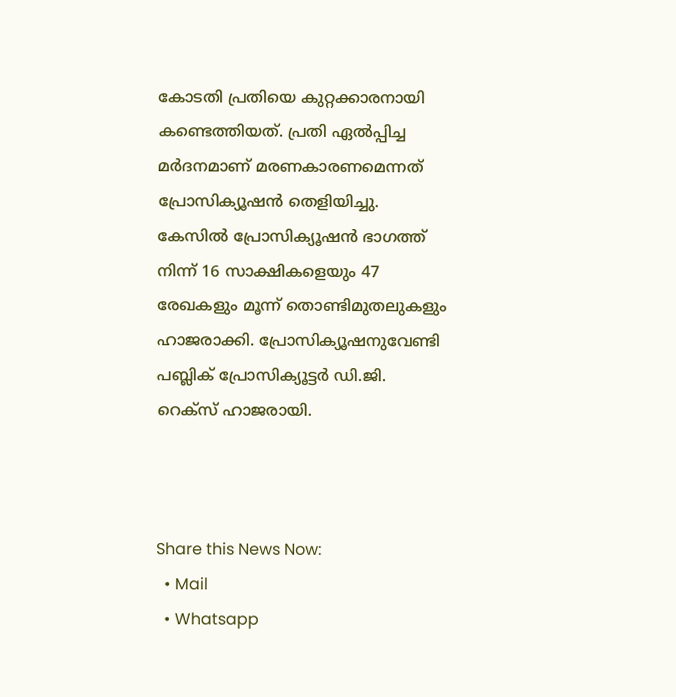കോടതി പ്രതിയെ കുറ്റക്കാരനായി കണ്ടെത്തിയത്. പ്രതി ഏല്‍പ്പിച്ച മര്‍ദനമാണ് മരണകാരണമെന്നത് പ്രോസിക്യൂഷന്‍ തെളിയിച്ചു. കേസില്‍ പ്രോസിക്യൂഷന്‍ ഭാഗത്ത് നിന്ന് 16 സാക്ഷികളെയും 47 രേഖകളും മൂന്ന് തൊണ്ടിമുതലുകളും ഹാജരാക്കി. പ്രോസിക്യൂഷനുവേണ്ടി പബ്ലിക് പ്രോസിക്യൂട്ടര്‍ ഡി.ജി. റെക്‌സ് ഹാജരായി.



Share this News Now:
  • Mail
  • Whatsapp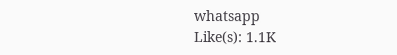whatsapp
Like(s): 1.1K